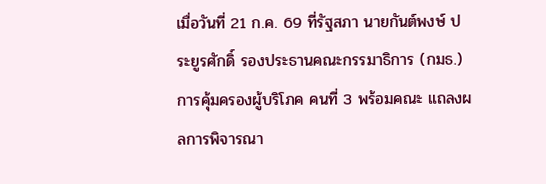เมื่อวันที่ 21 ก.ค. 69 ที่รัฐสภา นายกันต์พงษ์ ประยูรศักดิ์ รองประธานคณะกรรมาธิการ (กมธ.) การคุ้มครองผู้บริโภค คนที่ 3 พร้อมคณะ แถลงผลการพิจารณา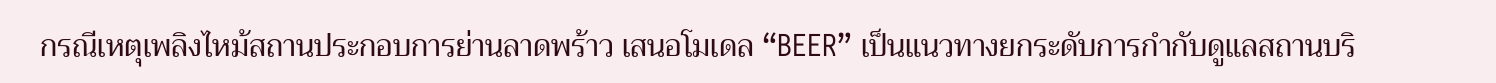กรณีเหตุเพลิงไหม้สถานประกอบการย่านลาดพร้าว เสนอโมเดล “BEER” เป็นแนวทางยกระดับการกำกับดูแลสถานบริ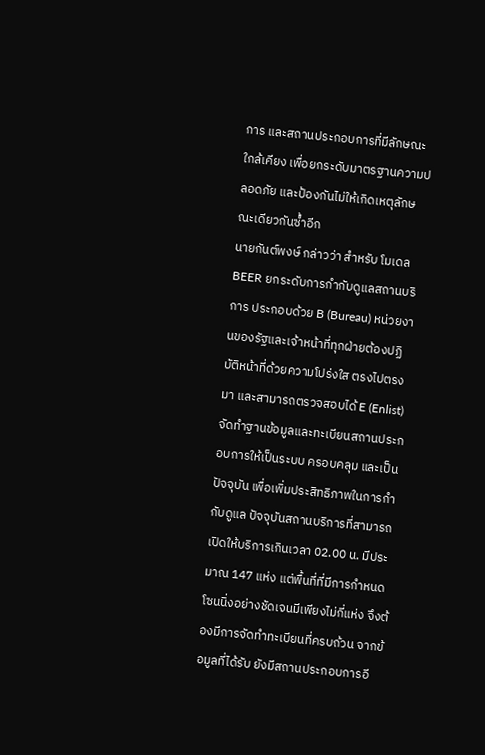การ และสถานประกอบการที่มีลักษณะใกล้เคียง เพื่อยกระดับมาตรฐานความปลอดภัย และป้องกันไม่ให้เกิดเหตุลักษณะเดียวกันซ้ำอีก
นายกันต์พงษ์ กล่าวว่า สำหรับ โมเดล BEER ยกระดับการกำกับดูแลสถานบริการ ประกอบด้วย B (Bureau) หน่วยงานของรัฐและเจ้าหน้าที่ทุกฝ่ายต้องปฏิบัติหน้าที่ด้วยความโปร่งใส ตรงไปตรงมา และสามารถตรวจสอบได้ E (Enlist) จัดทำฐานข้อมูลและทะเบียนสถานประกอบการให้เป็นระบบ ครอบคลุม และเป็นปัจจุบัน เพื่อเพิ่มประสิทธิภาพในการกำกับดูแล ปัจจุบันสถานบริการที่สามารถเปิดให้บริการเกินเวลา 02.00 น. มีประมาณ 147 แห่ง แต่พื้นที่ที่มีการกำหนดโซนนิ่งอย่างชัดเจนมีเพียงไม่กี่แห่ง จึงต้องมีการจัดทำทะเบียนที่ครบถ้วน จากข้อมูลที่ได้รับ ยังมีสถานประกอบการอี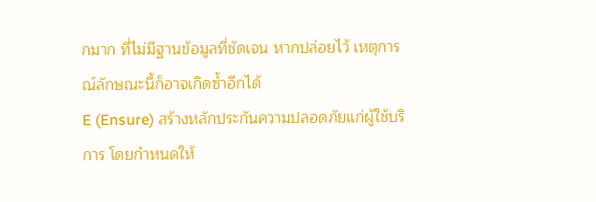กมาก ที่ไม่มีฐานข้อมูลที่ชัดเจน หากปล่อยไว้ เหตุการณ์ลักษณะนี้ก็อาจเกิดซ้ำอีกได้
E (Ensure) สร้างหลักประกันความปลอดภัยแก่ผู้ใช้บริการ โดยกำหนดให้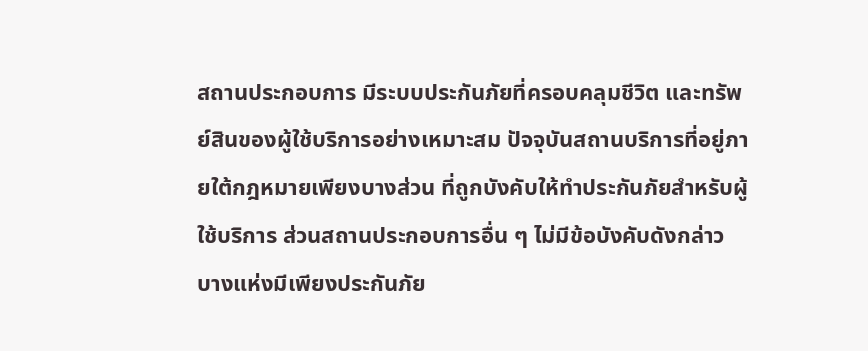สถานประกอบการ มีระบบประกันภัยที่ครอบคลุมชีวิต และทรัพย์สินของผู้ใช้บริการอย่างเหมาะสม ปัจจุบันสถานบริการที่อยู่ภายใต้กฎหมายเพียงบางส่วน ที่ถูกบังคับให้ทำประกันภัยสำหรับผู้ใช้บริการ ส่วนสถานประกอบการอื่น ๆ ไม่มีข้อบังคับดังกล่าว บางแห่งมีเพียงประกันภัย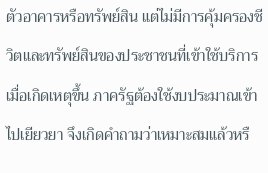ตัวอาคารหรือทรัพย์สิน แต่ไม่มีการคุ้มครองชีวิตและทรัพย์สินของประชาชนที่เข้าใช้บริการ เมื่อเกิดเหตุขึ้น ภาครัฐต้องใช้งบประมาณเข้าไปเยียวยา จึงเกิดคำถามว่าเหมาะสมแล้วหรื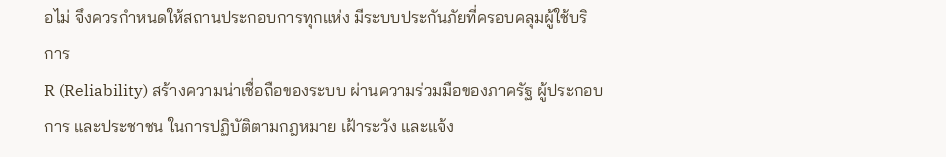อไม่ จึงควรกำหนดให้สถานประกอบการทุกแห่ง มีระบบประกันภัยที่ครอบคลุมผู้ใช้บริการ
R (Reliability) สร้างความน่าเชื่อถือของระบบ ผ่านความร่วมมือของภาครัฐ ผู้ประกอบการ และประชาชน ในการปฏิบัติตามกฎหมาย เฝ้าระวัง และแจ้ง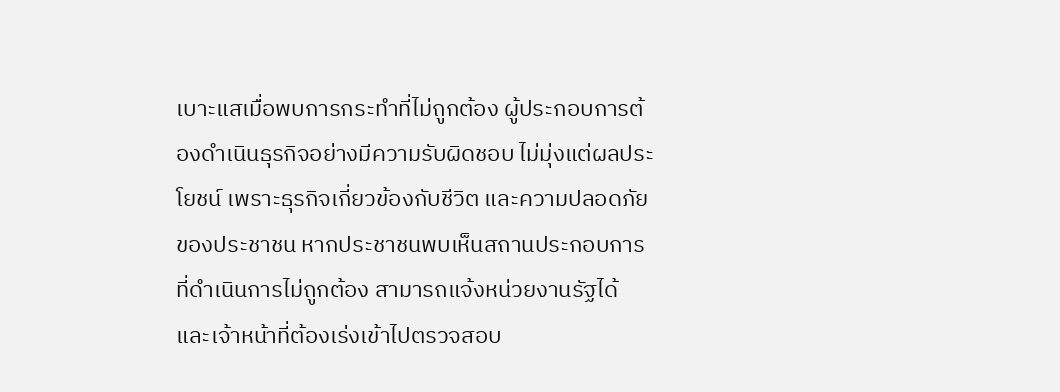เบาะแสเมื่อพบการกระทำที่ไม่ถูกต้อง ผู้ประกอบการต้องดำเนินธุรกิจอย่างมีความรับผิดชอบ ไม่มุ่งแต่ผลประโยชน์ เพราะธุรกิจเกี่ยวข้องกับชีวิต และความปลอดภัยของประชาชน หากประชาชนพบเห็นสถานประกอบการที่ดำเนินการไม่ถูกต้อง สามารถแจ้งหน่วยงานรัฐได้ และเจ้าหน้าที่ต้องเร่งเข้าไปตรวจสอบ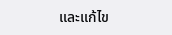และแก้ไข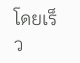โดยเร็ว